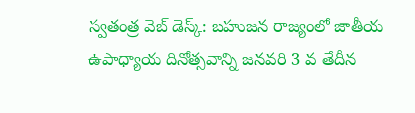స్వతంత్ర వెబ్ డెస్క్: బహుజన రాజ్యంలో జాతీయ ఉపాధ్యాయ దినోత్సవాన్ని జనవరి 3 వ తేదీన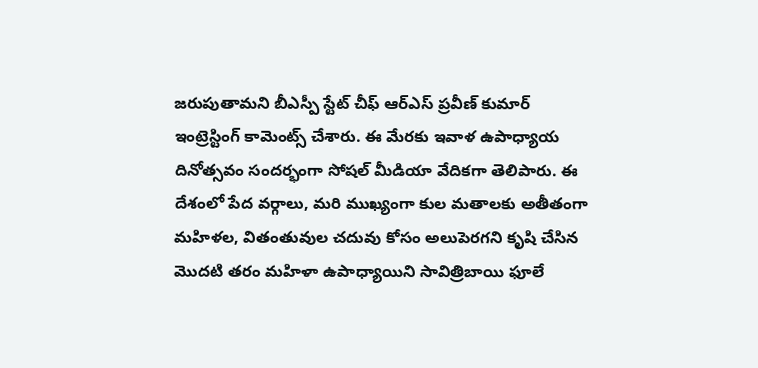జరుపుతామని బీఎస్పీ స్టేట్ చీఫ్ ఆర్ఎస్ ప్రవీణ్ కుమార్ ఇంట్రెస్టింగ్ కామెంట్స్ చేశారు. ఈ మేరకు ఇవాళ ఉపాధ్యాయ దినోత్సవం సందర్భంగా సోషల్ మీడియా వేదికగా తెలిపారు. ఈ దేశంలో పేద వర్గాలు, మరి ముఖ్యంగా కుల మతాలకు అతీతంగా మహిళల, వితంతువుల చదువు కోసం అలుపెరగని కృషి చేసిన మొదటి తరం మహిళా ఉపాధ్యాయిని సావిత్రిబాయి ఫూలే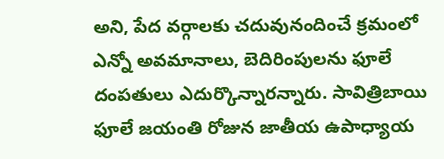అని, పేద వర్గాలకు చదువునందించే క్రమంలో ఎన్నో అవమానాలు, బెదిరింపులను ఫూలే దంపతులు ఎదుర్కొన్నారన్నారు. సావిత్రిబాయి ఫూలే జయంతి రోజున జాతీయ ఉపాధ్యాయ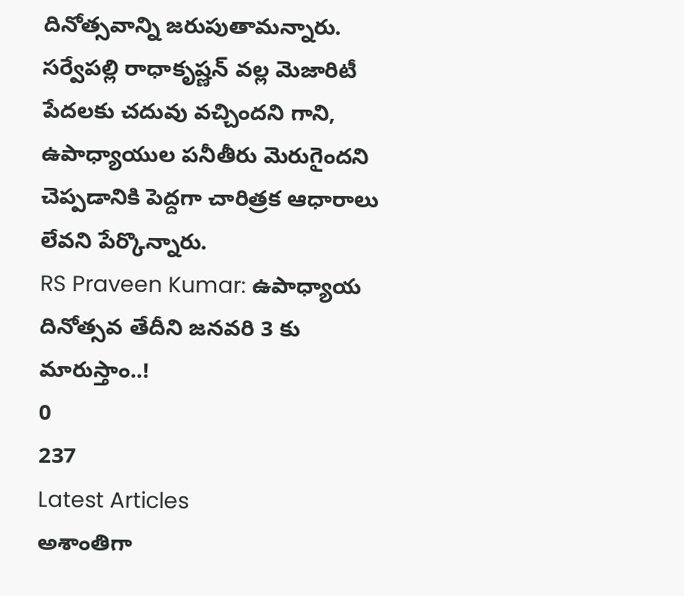దినోత్సవాన్ని జరుపుతామన్నారు. సర్వేపల్లి రాధాకృష్ణన్ వల్ల మెజారిటీ పేదలకు చదువు వచ్చిందని గాని, ఉపాధ్యాయుల పనీతీరు మెరుగైందని చెప్పడానికి పెద్దగా చారిత్రక ఆధారాలు లేవని పేర్కొన్నారు.
RS Praveen Kumar: ఉపాధ్యాయ దినోత్సవ తేదీని జనవరి 3 కు మారుస్తాం..!
0
237
Latest Articles
అశాంతిగా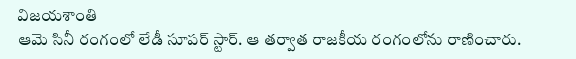విజయశాంతి
ఆమె సినీ రంగంలో లేడీ సూపర్ స్టార్. ఆ తర్వాత రాజకీయ రంగంలోను రాణించారు.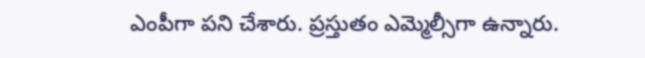ఎంపీగా పని చేశారు. ప్రస్తుతం ఎమ్మెల్సీగా ఉన్నారు.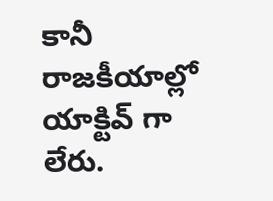కానీ రాజకీయాల్లో యాక్టివ్ గా లేరు.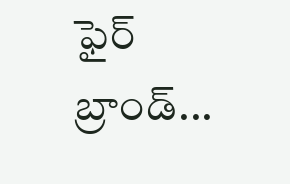ఫైర్ బ్రాండ్...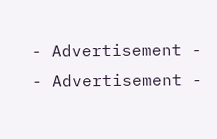- Advertisement -
- Advertisement -